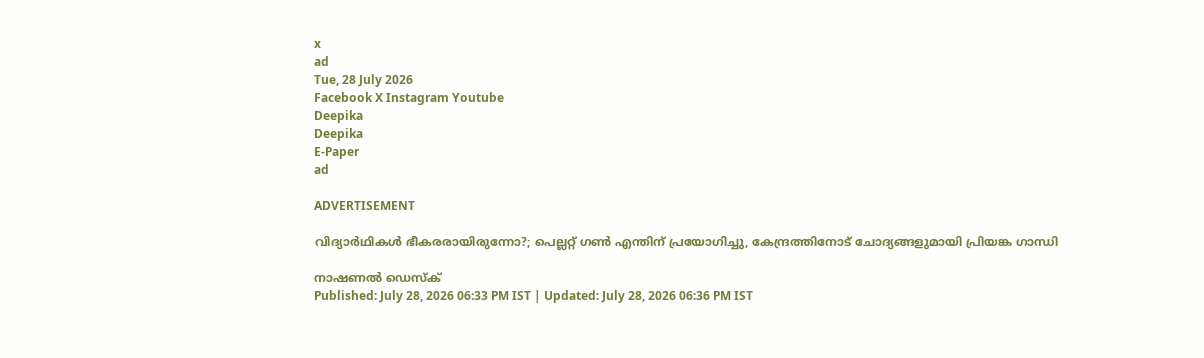x
ad
Tue, 28 July 2026
Facebook X Instagram Youtube
Deepika
Deepika
E-Paper
ad

ADVERTISEMENT

വിദ്യാർഥികൾ ഭീകരരായിരുന്നോ?; പെല്ലറ്റ് ഗൺ എന്തിന് പ്രയോഗിച്ചു, കേന്ദ്രത്തിനോട് ചോദ്യങ്ങളുമായി പ്രിയങ്ക ഗാന്ധി

നാഷണൽ ഡെസ്ക്
Published: July 28, 2026 06:33 PM IST | Updated: July 28, 2026 06:36 PM IST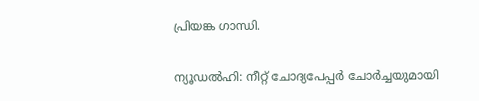പ്രിയങ്ക ഗാന്ധി.

ന്യൂഡൽഹി: നീറ്റ് ചോദ്യപേപ്പർ ചോർച്ചയുമായി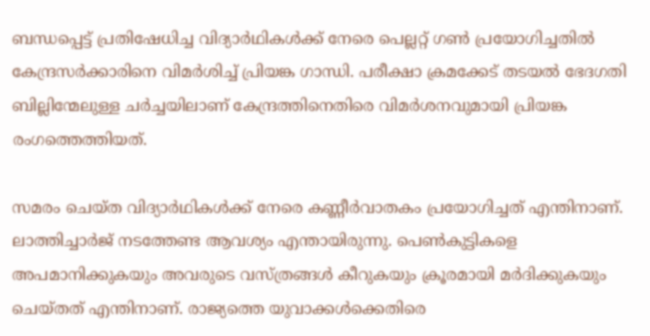ബന്ധപ്പെട്ട് പ്രതിഷേധിച്ച വിദ്യാർഥികൾക്ക് നേരെ പെല്ലറ്റ് ഗൺ പ്രയോഗിച്ചതിൽ കേന്ദ്രസർക്കാരിനെ വിമർശിച്ച് പ്രിയങ്ക ഗാന്ധി. പരീക്ഷാ ക്രമക്കേട് തടയൽ ഭേദഗതി ബില്ലിന്മേലുള്ള ചർച്ചയിലാണ് കേന്ദ്രത്തിനെതിരെ വിമർശനവുമായി പ്രിയങ്ക രംഗത്തെത്തിയത്.

സമരം ചെയ്ത വിദ്യാർഥികൾക്ക് നേരെ കണ്ണീർവാതകം പ്രയോഗിച്ചത് എന്തിനാണ്. ലാത്തിച്ചാർജ് നടത്തേണ്ട ആവശ്യം എന്തായിരുന്നു. പെൺകുട്ടികളെ അപമാനിക്കുകയും അവരുടെ വസ്ത്രങ്ങൾ കീറുകയും ക്രൂരമായി മർദിക്കുകയും ചെയ്തത് എന്തിനാണ്. രാജ്യത്തെ യുവാക്കൾക്കെതിരെ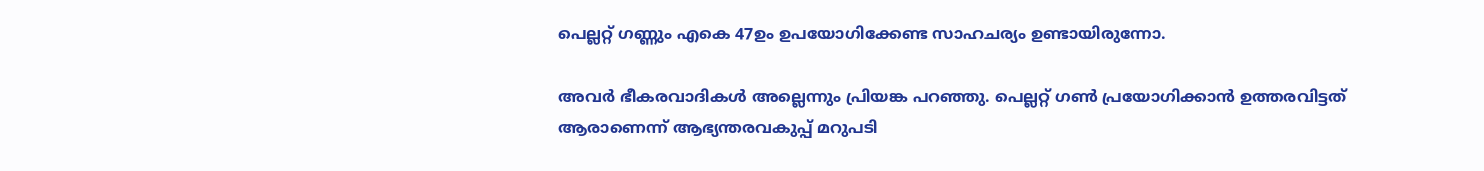പെല്ലറ്റ് ഗണ്ണും എകെ 47ഉം ഉപയോഗിക്കേണ്ട സാഹചര്യം ഉണ്ടായിരുന്നോ.

അവർ ഭീകരവാദികൾ അല്ലെന്നും പ്രിയങ്ക പറഞ്ഞു. പെല്ലറ്റ് ഗൺ പ്രയോഗിക്കാൻ ഉത്തരവിട്ടത് ആരാണെന്ന് ആഭ്യന്തരവകുപ്പ് മറുപടി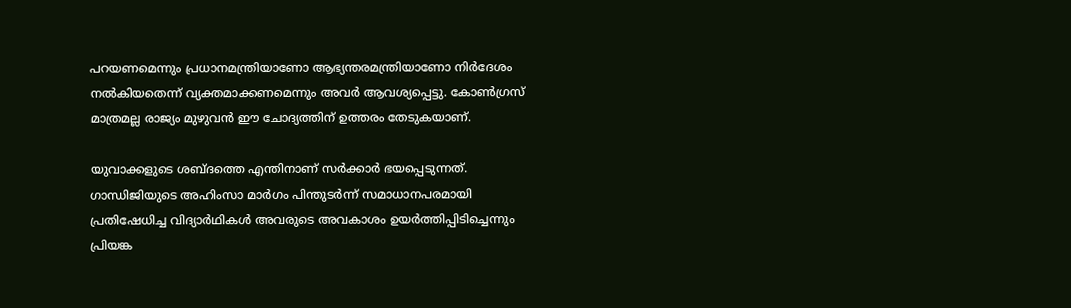പറയണമെന്നും പ്രധാനമന്ത്രിയാണോ ആഭ്യന്തരമന്ത്രിയാണോ നിർദേശം നൽകിയതെന്ന് വ്യക്തമാക്കണമെന്നും അവർ ആവശ്യപ്പെട്ടു. കോൺഗ്രസ് മാത്രമല്ല രാജ്യം മുഴുവൻ ഈ ചോദ്യത്തിന് ഉത്തരം തേടുകയാണ്.

യുവാക്കളുടെ ശബ്ദത്തെ എന്തിനാണ് സർക്കാർ ഭയപ്പെടുന്നത്. ഗാന്ധിജിയുടെ അഹിംസാ മാർഗം പിന്തുടർന്ന് സമാധാനപരമായി പ്രതിഷേധിച്ച വിദ്യാർഥികൾ അവരുടെ അവകാശം ഉയർത്തിപ്പിടിച്ചെന്നും പ്രിയങ്ക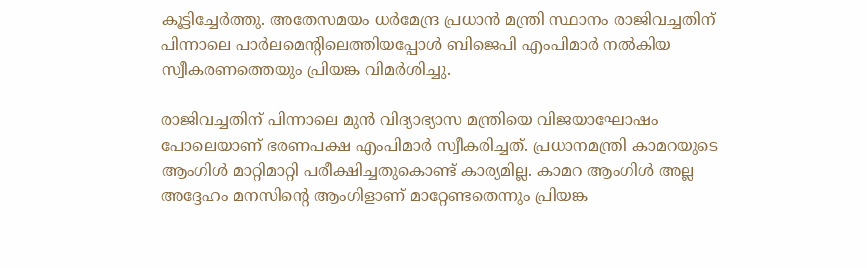കൂട്ടിച്ചേർത്തു. അതേസമയം ധർമേന്ദ്ര പ്രധാൻ മന്ത്രി സ്ഥാനം രാജിവച്ചതിന് പിന്നാലെ പാർലമെന്‍റിലെത്തിയപ്പോൾ ബിജെപി എംപിമാർ നൽകിയ സ്വീകരണത്തെയും പ്രിയങ്ക വിമർശിച്ചു.

രാജിവച്ചതിന് പിന്നാലെ മുൻ വിദ്യാഭ്യാസ മന്ത്രിയെ വിജയാഘോഷം പോലെയാണ് ഭരണപക്ഷ എംപിമാർ സ്വീകരിച്ചത്. പ്രധാനമന്ത്രി കാമറയുടെ ആംഗിൾ മാറ്റിമാറ്റി പരീക്ഷിച്ചതുകൊണ്ട് കാര്യമില്ല. കാമറ ആംഗിൾ അല്ല അദ്ദേഹം മനസിന്‍റെ ആംഗിളാണ് മാറ്റേണ്ടതെന്നും പ്രിയങ്ക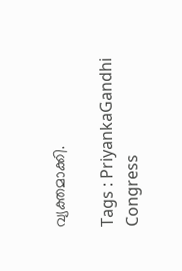വ്യക്തമാക്കി.

Tags : PriyankaGandhi Congress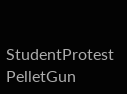StudentProtest PelletGun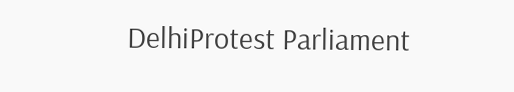DelhiProtest Parliament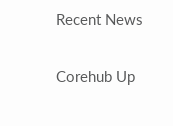Recent News

Corehub Up